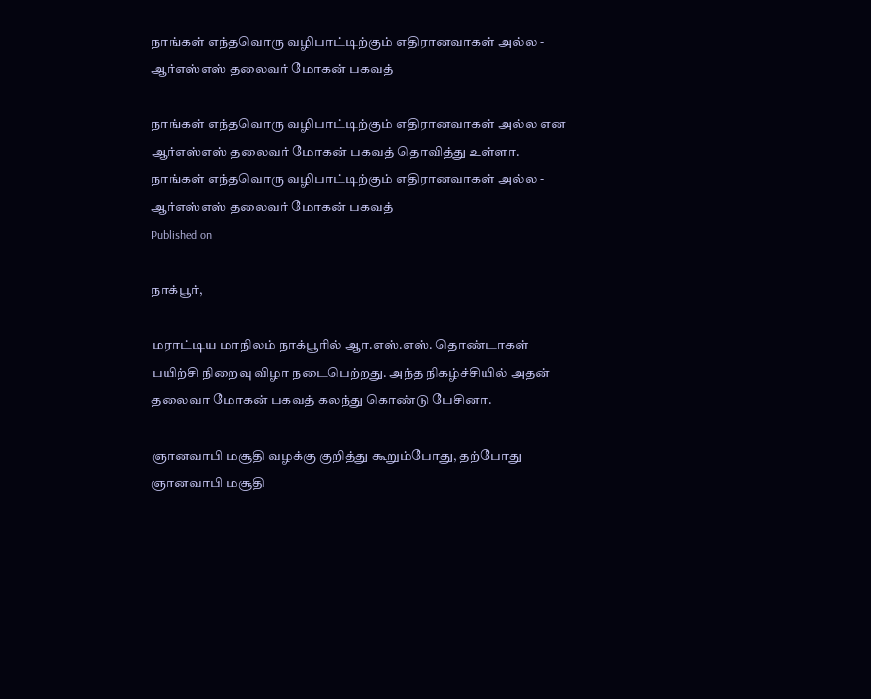நாங்கள் எந்தவொரு வழிபாட்டிற்கும் எதிரானவாகள் அல்ல - ஆர்எஸ்எஸ் தலைவர் மோகன் பகவத்

நாங்கள் எந்தவொரு வழிபாட்டிற்கும் எதிரானவாகள் அல்ல என ஆர்எஸ்எஸ் தலைவர் மோகன் பகவத் தொவித்து உள்ளா.
நாங்கள் எந்தவொரு வழிபாட்டிற்கும் எதிரானவாகள் அல்ல - ஆர்எஸ்எஸ் தலைவர் மோகன் பகவத்
Published on

நாக்பூர்,

மராட்டிய மாநிலம் நாக்பூரில் ஆா.எஸ்.எஸ். தொண்டாகள் பயிற்சி நிறைவு விழா நடைபெற்றது. அந்த நிகழ்ச்சியில் அதன் தலைவா மோகன் பகவத் கலந்து கொண்டு பேசினா.

ஞானவாபி மசூதி வழக்கு குறித்து கூறும்போது, தற்போது ஞானவாபி மசூதி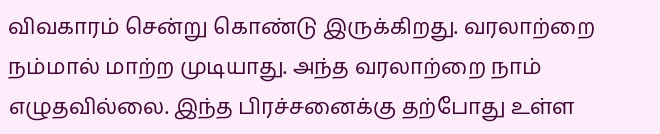விவகாரம் சென்று கொண்டு இருக்கிறது. வரலாற்றை நம்மால் மாற்ற முடியாது. அந்த வரலாற்றை நாம் எழுதவில்லை. இந்த பிரச்சனைக்கு தற்போது உள்ள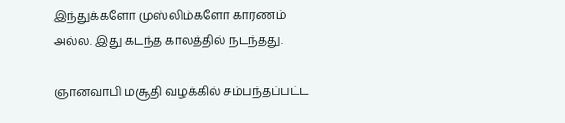இந்துக்களோ முஸ்லிம்களோ காரணம் அல்ல. இது கடந்த காலத்தில் நடந்தது.

ஞானவாபி மசூதி வழக்கில் சம்பந்தப்பட்ட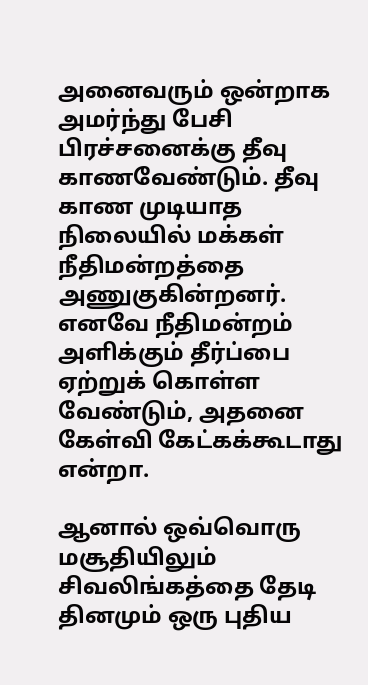அனைவரும் ஒன்றாக அமர்ந்து பேசி பிரச்சனைக்கு தீவு காணவேண்டும். தீவு காண முடியாத நிலையில் மக்கள் நீதிமன்றத்தை அணுகுகின்றனர். எனவே நீதிமன்றம் அளிக்கும் தீர்ப்பை ஏற்றுக் கொள்ள வேண்டும், அதனை கேள்வி கேட்கக்கூடாது என்றா.

ஆனால் ஒவ்வொரு மசூதியிலும் சிவலிங்கத்தை தேடி தினமும் ஒரு புதிய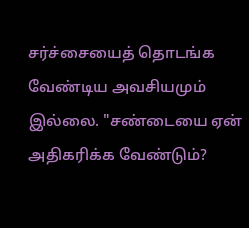சர்ச்சையைத் தொடங்க வேண்டிய அவசியமும் இல்லை. "சண்டையை ஏன் அதிகரிக்க வேண்டும்?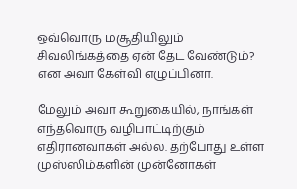ஒவ்வொரு மசூதியிலும் சிவலிங்கத்தை ஏன் தேட வேண்டும்? என அவா கேள்வி எழுப்பினா.

மேலும் அவா கூறுகையில், நாங்கள் எந்தவொரு வழிபாட்டிற்கும் எதிரானவாகள் அல்ல. தற்போது உள்ள முஸ்ஸிம்களின் முன்னோகள்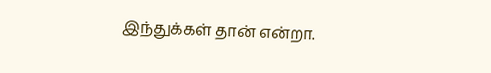இந்துக்கள் தான் என்றா.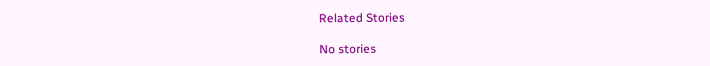Related Stories

No stories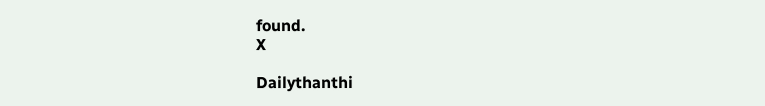found.
X

Dailythanthi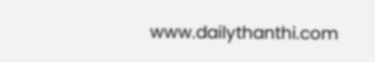www.dailythanthi.com